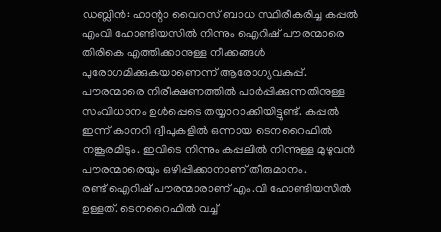ഡബ്ലിൻ: ഹാന്റാ വൈറസ് ബാധ സ്ഥിരീകരിച്ച കപ്പൽ എംവി ഹോണ്ടിയസിൽ നിന്നും ഐറിഷ് പൗരന്മാരെ തിരികെ എത്തിക്കാനുള്ള നീക്കങ്ങൾ പുരോഗമിക്കുകയാണെന്ന് ആരോഗ്യവകുപ്പ്. പൗരന്മാരെ നിരീക്ഷണത്തിൽ പാർപ്പിക്കുന്നതിനുള്ള സംവിധാനം ഉൾപ്പെടെ തയ്യാറാക്കിയിട്ടുണ്ട്. കപ്പൽ ഇന്ന് കാനറി ദ്വീപുകളിൽ ഒന്നായ ടെനറൈഫിൽ നങ്കൂരമിടും. ഇവിടെ നിന്നും കപ്പലിൽ നിന്നുള്ള മുഴുവൻ പൗരന്മാരെയും ഒഴിപ്പിക്കാനാണ് തീരുമാനം.
രണ്ട് ഐറിഷ് പൗരന്മാരാണ് എം.വി ഹോണ്ടിയസിൽ ഉള്ളത്. ടെനറൈഫിൽ വച്ച്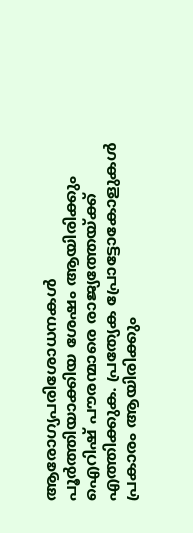ആരോഗ്യപരിശോധനകൾ പൂർത്തിയാക്കിയ ശേഷം ആയിരിക്കും ഐറിഷ് പൗരന്മാരെ രാജ്യത്തേയ്ക്ക് എത്തിക്കുക. പ്രത്യേക പ്രോട്ടോകോളുകൾ പ്രകാരം ആയിരിക്കും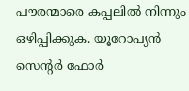പൗരന്മാരെ കപ്പലിൽ നിന്നും ഒഴിപ്പിക്കുക. യൂറോപ്യൻ സെന്റർ ഫോർ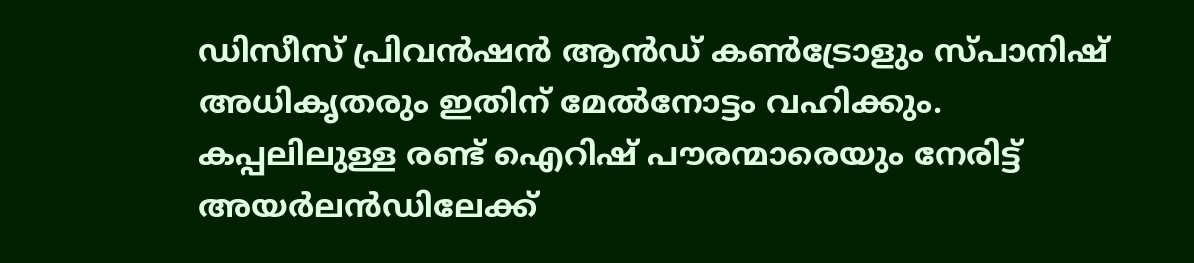ഡിസീസ് പ്രിവൻഷൻ ആൻഡ് കൺട്രോളും സ്പാനിഷ് അധികൃതരും ഇതിന് മേൽനോട്ടം വഹിക്കും. കപ്പലിലുള്ള രണ്ട് ഐറിഷ് പൗരന്മാരെയും നേരിട്ട് അയർലൻഡിലേക്ക്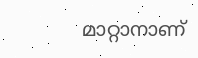മാറ്റാനാണ്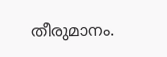തീരുമാനം.